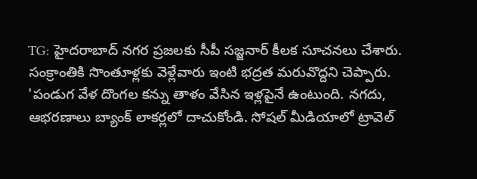TG: హైదరాబాద్ నగర ప్రజలకు సీపీ సజ్జనార్ కీలక సూచనలు చేశారు. సంక్రాంతికి సొంతూళ్లకు వెళ్లేవారు ఇంటి భద్రత మరువొద్దని చెప్పారు. 'పండుగ వేళ దొంగల కన్ను తాళం వేసిన ఇళ్లపైనే ఉంటుంది. నగదు, ఆభరణాలు బ్యాంక్ లాకర్లలో దాచుకోండి. సోషల్ మీడియాలో ట్రావెల్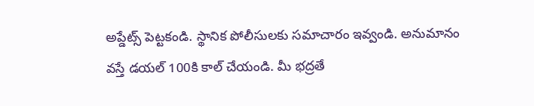అప్డేట్స్ పెట్టకండి. స్థానిక పోలీసులకు సమాచారం ఇవ్వండి. అనుమానం వస్తే డయల్ 100కి కాల్ చేయండి. మీ భద్రతే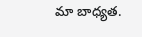మా బాధ్యత.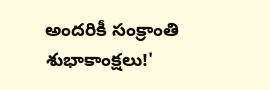అందరికీ సంక్రాంతి శుభాకాంక్షలు!'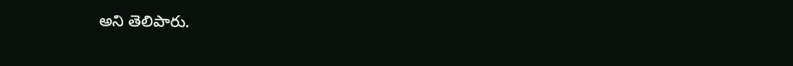అని తెలిపారు.